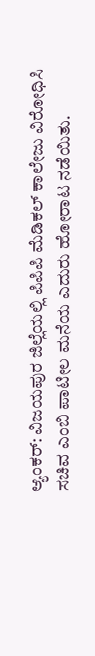ಆ್ಯಂಕರ್: ವಿಜಯಪುರ ಜಿಲ್ಲೆಯಲ್ಲಿ ಪಿಪಿಪಿ ಮೆಡಿಕಲ್ ಕಾಲೇಜು ವಿರೋಧಿಸಿ ಸಚಿವ ಎಂಬಿ ಪಾಟೀಲ ಮನೆಯ ಎದುರು ಹೋರಾಟ ನಡೆಯಿತು.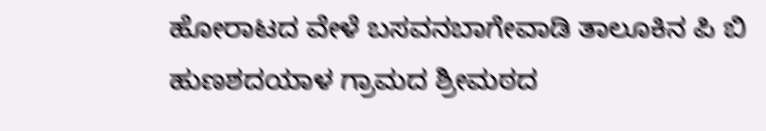ಹೋರಾಟದ ವೇಳೆ ಬಸವನಬಾಗೇವಾಡಿ ತಾಲೂಕಿನ ಪಿ ಬಿ ಹುಣಶದಯಾಳ ಗ್ರಾಮದ ಶ್ರೀಮಠದ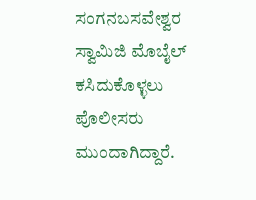ಸಂಗನಬಸವೇಶ್ವರ ಸ್ವಾಮಿಜಿ ಮೊಬೈಲ್ ಕಸಿದುಕೊಳ್ಳಲು ಪೊಲೀಸರು ಮುಂದಾಗಿದ್ದಾರೆ.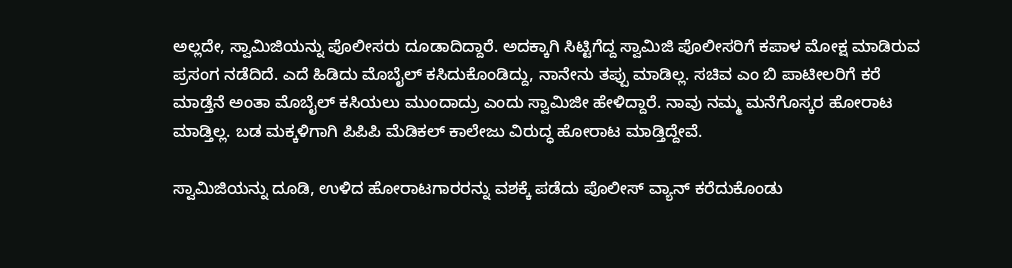ಅಲ್ಲದೇ, ಸ್ವಾಮಿಜಿಯನ್ನು ಪೊಲೀಸರು ದೂಡಾದಿದ್ದಾರೆ. ಅದಕ್ಕಾಗಿ ಸಿಟ್ಟಿಗೆದ್ದ ಸ್ವಾಮಿಜಿ ಪೊಲೀಸರಿಗೆ ಕಪಾಳ ಮೋಕ್ಷ ಮಾಡಿರುವ ಪ್ರಸಂಗ ನಡೆದಿದೆ. ಎದೆ ಹಿಡಿದು ಮೊಬೈಲ್ ಕಸಿದುಕೊಂಡಿದ್ದು, ನಾನೇನು ತಪ್ಪು ಮಾಡಿಲ್ಲ. ಸಚಿವ ಎಂ ಬಿ ಪಾಟೀಲರಿಗೆ ಕರೆ ಮಾಡ್ತೆನೆ ಅಂತಾ ಮೊಬೈಲ್ ಕಸಿಯಲು ಮುಂದಾದ್ರು ಎಂದು ಸ್ವಾಮಿಜೀ ಹೇಳಿದ್ದಾರೆ. ನಾವು ನಮ್ಮ ಮನೆಗೊಸ್ಕರ ಹೋರಾಟ ಮಾಡ್ತಿಲ್ಲ. ಬಡ ಮಕ್ಕಳಿಗಾಗಿ ಪಿಪಿಪಿ ಮೆಡಿಕಲ್ ಕಾಲೇಜು ವಿರುದ್ಧ ಹೋರಾಟ ಮಾಡ್ತಿದ್ದೇವೆ.

ಸ್ವಾಮಿಜಿಯನ್ನು ದೂಡಿ, ಉಳಿದ ಹೋರಾಟಗಾರರನ್ನು ವಶಕ್ಕೆ ಪಡೆದು ಪೊಲೀಸ್ ವ್ಯಾನ್ ಕರೆದುಕೊಂಡು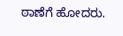ಠಾಣೆಗೆ ಹೋದರು.